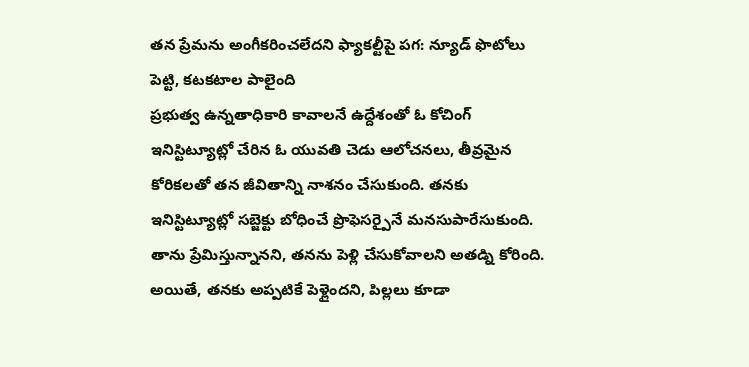తన ప్రేమను అంగీకరించలేదని ఫ్యాకల్టీపై పగ: న్యూడ్ ఫొటోలు పెట్టి, కటకటాల పాలైంది
ప్రభుత్వ ఉన్నతాధికారి కావాలనే ఉద్దేశంతో ఓ కోచింగ్ ఇనిస్టిట్యూట్లో చేరిన ఓ యువతి చెడు ఆలోచనలు, తీవ్రమైన కోరికలతో తన జీవితాన్ని నాశనం చేసుకుంది. తనకు ఇనిస్టిట్యూట్లో సబ్జెక్టు బోధించే ప్రొఫెసర్పైనే మనసుపారేసుకుంది. తాను ప్రేమిస్తున్నానని, తనను పెళ్లి చేసుకోవాలని అతడ్ని కోరింది. అయితే, తనకు అప్పటికే పెళ్లైందని, పిల్లలు కూడా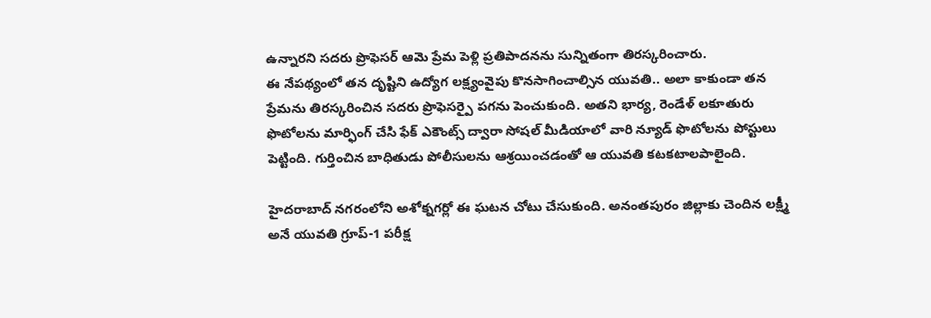ఉన్నారని సదరు ప్రొఫెసర్ ఆమె ప్రేమ పెళ్లి ప్రతిపాదనను సున్నితంగా తిరస్కరించారు.
ఈ నేపథ్యంలో తన దృష్టిని ఉద్యోగ లక్ష్యంవైపు కొనసాగించాల్సిన యువతి.. అలా కాకుండా తన ప్రేమను తిరస్కరించిన సదరు ప్రొఫెసర్పై పగను పెంచుకుంది. అతని భార్య, రెండేళ్ లకూతురు ఫొటోలను మార్ఫింగ్ చేసి ఫేక్ ఎకౌంట్స్ ద్వారా సోషల్ మీడియాలో వారి న్యూడ్ ఫొటోలను పోస్టులు పెట్టింది. గుర్తించిన బాధితుడు పోలీసులను ఆశ్రయించడంతో ఆ యువతి కటకటాలపాలైంది.

హైదరాబాద్ నగరంలోని అశోక్నగర్లో ఈ ఘటన చోటు చేసుకుంది. అనంతపురం జిల్లాకు చెందిన లక్ష్మీ అనే యువతి గ్రూప్-1 పరీక్ష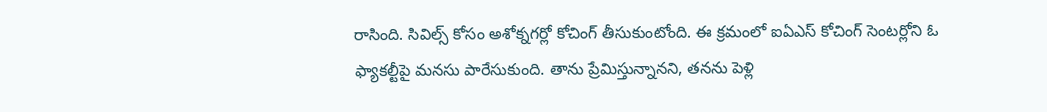రాసింది. సివిల్స్ కోసం అశోక్నగర్లో కోచింగ్ తీసుకుంటోంది. ఈ క్రమంలో ఐఏఎస్ కోచింగ్ సెంటర్లోని ఓ ఫ్యాకల్టీపై మనసు పారేసుకుంది. తాను ప్రేమిస్తున్నానని, తనను పెళ్లి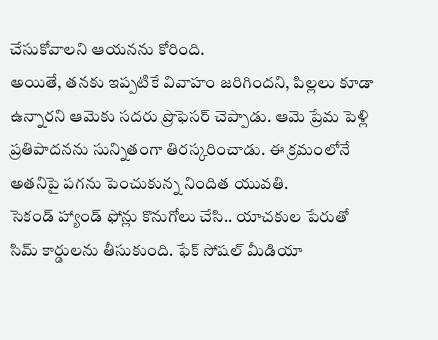చేసుకోవాలని ఆయనను కోరింది.
అయితే, తనకు ఇప్పటికే వివాహం జరిగిందని, పిల్లలు కూడా ఉన్నారని ఆమెకు సదరు ప్రొఫెసర్ చెప్పాడు. ఆమె ప్రేమ పెళ్లి ప్రతిపాదనను సున్నితంగా తిరస్కరించాడు. ఈ క్రమంలోనే అతనిపై పగను పెంచుకున్న నిందిత యువతి.
సెకండ్ హ్యాండ్ ఫోన్లు కొనుగోలు చేసి.. యాచకుల పేరుతో సిమ్ కార్డులను తీసుకుంది. ఫేక్ సోషల్ మీడియా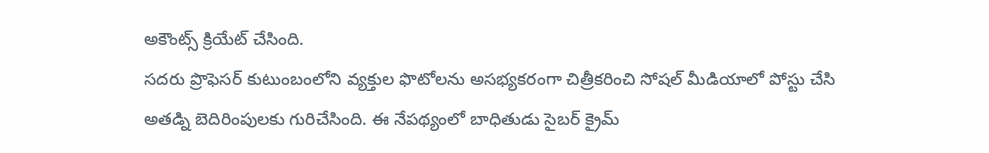అకౌంట్స్ క్రియేట్ చేసింది.
సదరు ప్రొఫెసర్ కుటుంబంలోని వ్యక్తుల ఫొటోలను అసభ్యకరంగా చిత్రీకరించి సోషల్ మీడియాలో పోస్టు చేసి అతడ్ని బెదిరింపులకు గురిచేసింది. ఈ నేపథ్యంలో బాధితుడు సైబర్ క్రైమ్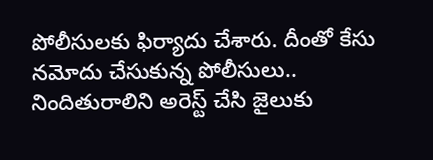పోలీసులకు ఫిర్యాదు చేశారు. దీంతో కేసు నమోదు చేసుకున్న పోలీసులు.. నిందితురాలిని అరెస్ట్ చేసి జైలుకు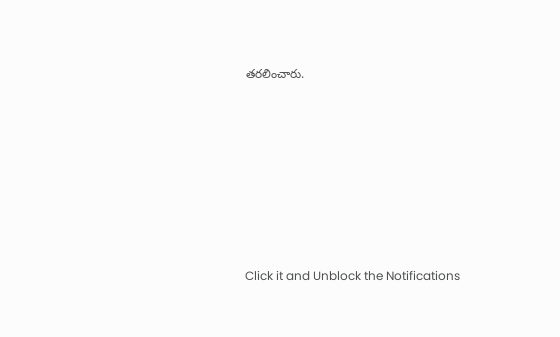తరలించారు.












Click it and Unblock the Notifications